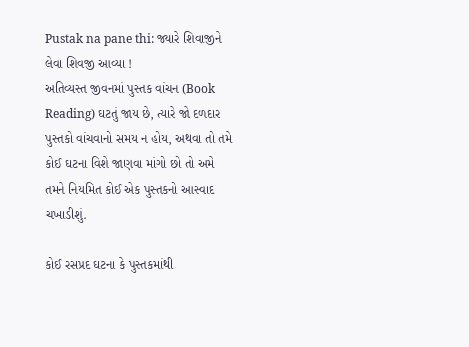Pustak na pane thi: જ્યારે શિવાજીને લેવા શિવજી આવ્યા !
અતિવ્યસ્ત જીવનમાં પુસ્તક વાંચન (Book Reading) ઘટતું જાય છે, ત્યારે જો દળદાર પુસ્તકો વાંચવાનો સમય ન હોય, અથવા તો તમે કોઈ ઘટના વિશે જાણવા માંગો છો તો અમે તમને નિયમિત કોઈ એક પુસ્તકનો આસ્વાદ ચખાડીશું.

કોઈ રસપ્રદ ઘટના કે પુસ્તકમાંથી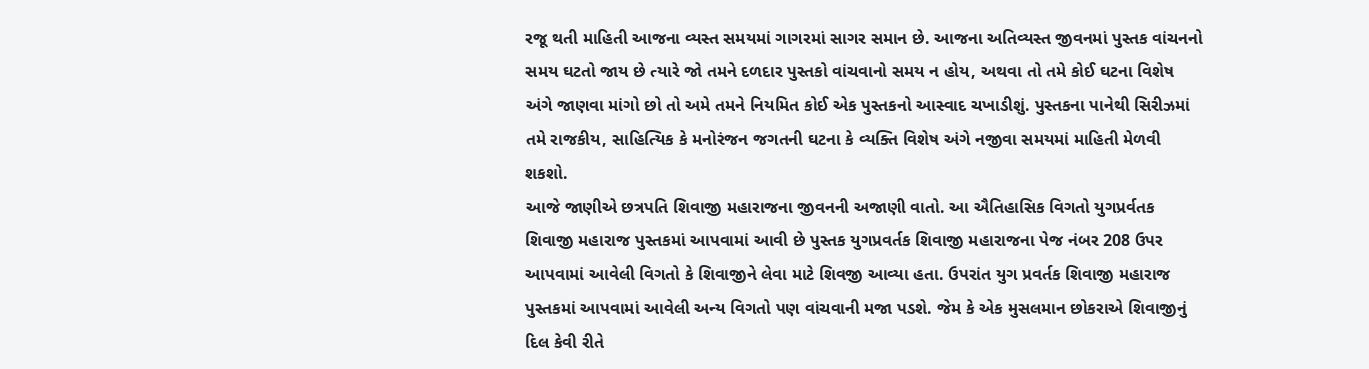રજૂ થતી માહિતી આજના વ્યસ્ત સમયમાં ગાગરમાં સાગર સમાન છે. આજના અતિવ્યસ્ત જીવનમાં પુસ્તક વાંચનનો સમય ઘટતો જાય છે ત્યારે જો તમને દળદાર પુસ્તકો વાંચવાનો સમય ન હોય, અથવા તો તમે કોઈ ઘટના વિશેષ અંગે જાણવા માંગો છો તો અમે તમને નિયમિત કોઈ એક પુસ્તકનો આસ્વાદ ચખાડીશું. પુસ્તકના પાનેથી સિરીઝમાં તમે રાજકીય, સાહિત્યિક કે મનોરંજન જગતની ઘટના કે વ્યક્તિ વિશેષ અંગે નજીવા સમયમાં માહિતી મેળવી શકશો.
આજે જાણીએ છત્રપતિ શિવાજી મહારાજના જીવનની અજાણી વાતો. આ ઐતિહાસિક વિગતો યુગપ્રર્વતક શિવાજી મહારાજ પુસ્તકમાં આપવામાં આવી છે પુસ્તક યુગપ્રવર્તક શિવાજી મહારાજના પેજ નંબર 208 ઉપર આપવામાં આવેલી વિગતો કે શિવાજીને લેવા માટે શિવજી આવ્યા હતા. ઉપરાંત યુગ પ્રવર્તક શિવાજી મહારાજ પુસ્તકમાં આપવામાં આવેલી અન્ય વિગતો પણ વાંચવાની મજા પડશે. જેમ કે એક મુસલમાન છોકરાએ શિવાજીનું દિલ કેવી રીતે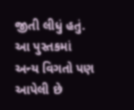જીતી લીધું હતું. આ પુસ્તકમાં અન્ય વિગતો પણ આપેલી છે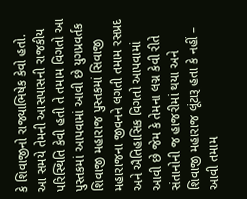કે શિવાજીનો રાજ્યાભિષેક કેવો હતો. આ સમયે તેમની આસપાસની રાજકીય પરિસ્થિતિ કેવી હતી તે તમામ વિગતો આ પુસ્તકમાં આપવામાં આવી છે યુગપ્રવર્તક શિવાજી મહારાજ પુસ્તકમાં સિવાજી મહારાજના જીવનને લગતી તમામ રસપ્રદ અને ઐતિહાસિક વિગતો આપવામાં આવી છે જેમ કે તેમના લગ્ન કેવી રીતે સંતાનોની જ હાજરીમાં થયા અને શિવાજી મહારાજ લૂંટારૂ હતા કે નહીં – આવી તમામ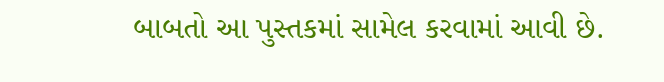બાબતો આ પુસ્તકમાં સામેલ કરવામાં આવી છે.